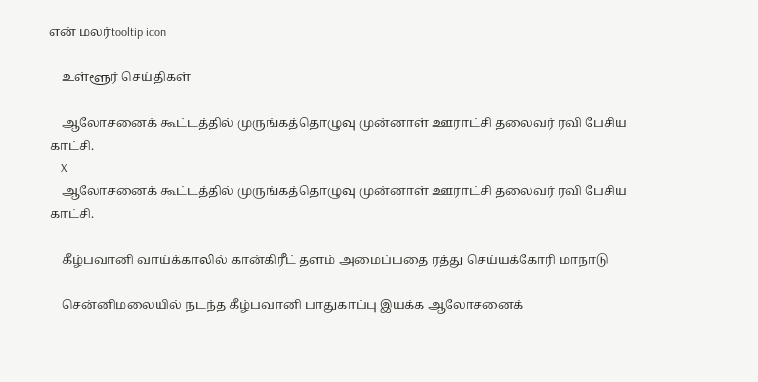என் மலர்tooltip icon

    உள்ளூர் செய்திகள்

    ஆலோசனைக் கூட்டத்தில் முருங்கத்தொழுவு முன்னாள் ஊராட்சி தலைவர் ரவி பேசிய காட்சி.
    X
    ஆலோசனைக் கூட்டத்தில் முருங்கத்தொழுவு முன்னாள் ஊராட்சி தலைவர் ரவி பேசிய காட்சி.

    கீழ்பவானி வாய்க்காலில் கான்கிரீட் தளம் அமைப்பதை ரத்து செய்யக்கோரி மாநாடு

    சென்னிமலையில் நடந்த கீழ்பவானி பாதுகாப்பு இயக்க ஆலோசனைக்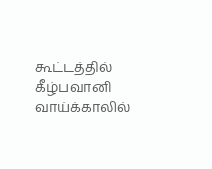கூட்டத்தில் கீழ்பவானி வாய்க்காலில்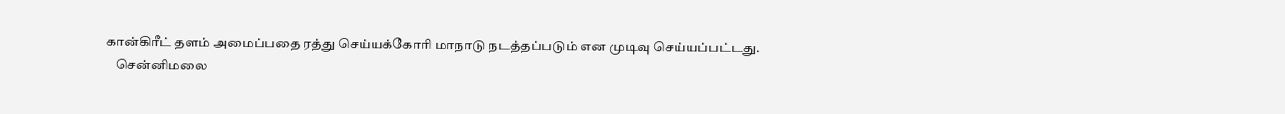கான்கிரீட் தளம் அமைப்பதை ரத்து செய்யக்கோரி மாநாடு நடத்தப்படும் என முடிவு செய்யப்பட்டது.
    சென்னிமலை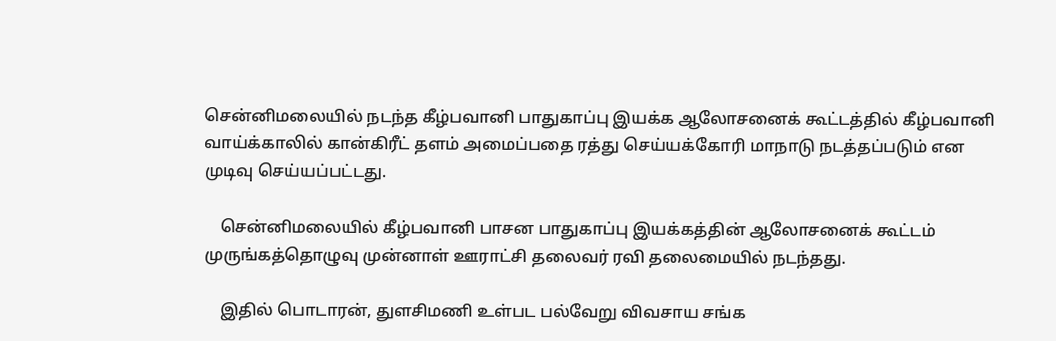சென்னிமலையில் நடந்த கீழ்பவானி பாதுகாப்பு இயக்க ஆலோசனைக் கூட்டத்தில் கீழ்பவானி வாய்க்காலில் கான்கிரீட் தளம் அமைப்பதை ரத்து செய்யக்கோரி மாநாடு நடத்தப்படும் என முடிவு செய்யப்பட்டது.

    சென்னிமலையில் கீழ்பவானி பாசன பாதுகாப்பு இயக்கத்தின் ஆலோசனைக் கூட்டம் முருங்கத்தொழுவு முன்னாள் ஊராட்சி தலைவர் ரவி தலைமையில் நடந்தது.

    இதில் பொடாரன், துளசிமணி உள்பட பல்வேறு விவசாய சங்க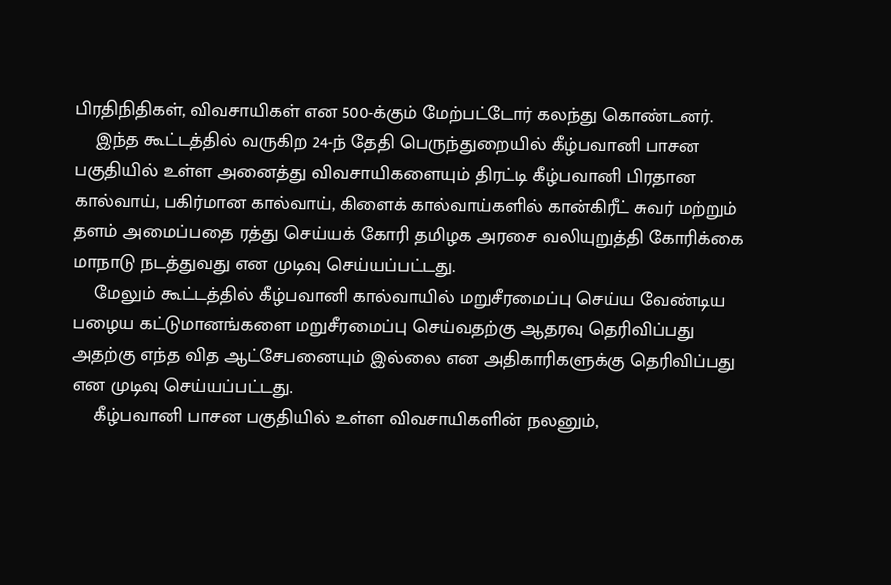பிரதிநிதிகள், விவசாயிகள் என 500-க்கும் மேற்பட்டோர் கலந்து கொண்டனர்.
    இந்த கூட்டத்தில் வருகிற 24-ந் தேதி பெருந்துறையில் கீழ்பவானி பாசன பகுதியில் உள்ள அனைத்து விவசாயிகளையும் திரட்டி கீழ்பவானி பிரதான கால்வாய், பகிர்மான கால்வாய், கிளைக் கால்வாய்களில் கான்கிரீட் சுவர் மற்றும் தளம் அமைப்பதை ரத்து செய்யக் கோரி தமிழக அரசை வலியுறுத்தி கோரிக்கை மாநாடு நடத்துவது என முடிவு செய்யப்பட்டது.
    மேலும் கூட்டத்தில் கீழ்பவானி கால்வாயில் மறுசீரமைப்பு செய்ய வேண்டிய பழைய கட்டுமானங்களை மறுசீரமைப்பு செய்வதற்கு ஆதரவு தெரிவிப்பது அதற்கு எந்த வித ஆட்சேபனையும் இல்லை என அதிகாரிகளுக்கு தெரிவிப்பது என முடிவு செய்யப்பட்டது.
    கீழ்பவானி பாசன பகுதியில் உள்ள விவசாயிகளின் நலனும்,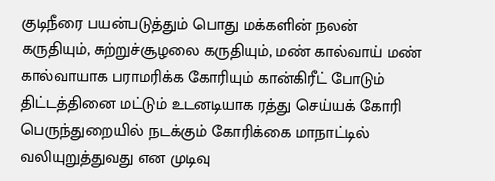குடிநீரை பயன்படுத்தும் பொது மக்களின் நலன் கருதியும், சுற்றுச்சூழலை கருதியும், மண் கால்வாய் மண் கால்வாயாக பராமரிக்க கோரியும் கான்கிரீட் போடும் திட்டத்தினை மட்டும் உடனடியாக ரத்து செய்யக் கோரி பெருந்துறையில் நடக்கும் கோரிக்கை மாநாட்டில் வலியுறுத்துவது என முடிவு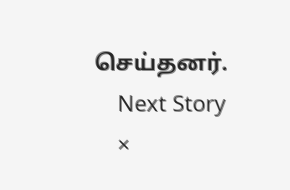செய்தனர்.
    Next Story
    ×